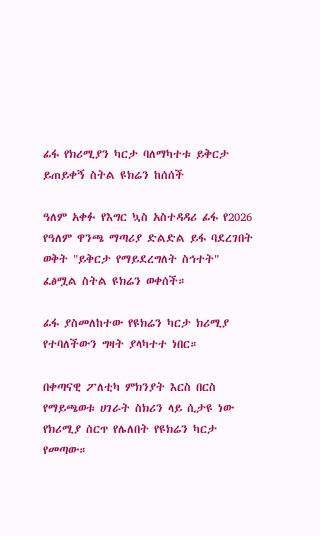ፊፋ የክሪሚያን ካርታ ባለማካተቱ ይቅርታ ይጠይቀኝ ስትል ዩክሬን ከሰሰች

ዓለም አቀፉ የእግር ኳስ አስተዳዳሪ ፊፋ የ2026 የዓለም ዋንጫ ማጣሪያ ድልድል ይፋ ባደረገበት ወቅት "ይቅርታ የማይደረግለት ስኅተት" ፈፅሟል ስትል ዩክሬን ወቀሰች።

ፊፋ ያስመለከተው የዩክሬን ካርታ ክሪሚያ የተባለችውን ግዛት ያላካተተ ነበር።

በቀጣናዊ ፖለቲካ ምክንያት እርስ በርስ የማይጫወቱ ሀገራት ስክሪን ላይ ሲታዩ ነው የክሪሚያ ሰርጥ የሌለበት የዩክሬን ካርታ የመጣው።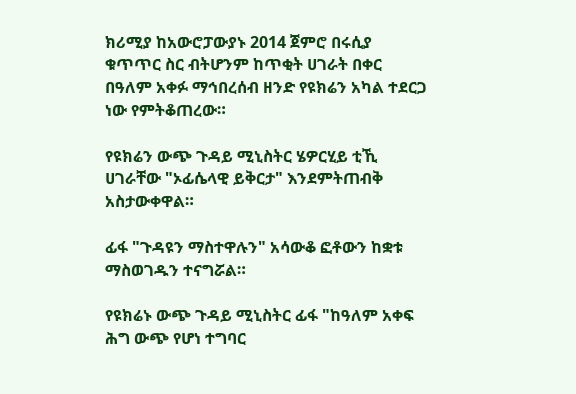ክሪሚያ ከአውሮፓውያኑ 2014 ጀምሮ በሩሲያ ቁጥጥር ስር ብትሆንም ከጥቂት ሀገራት በቀር በዓለም አቀፉ ማኅበረሰብ ዘንድ የዩክሬን አካል ተደርጋ ነው የምትቆጠረው።

የዩክሬን ውጭ ጉዳይ ሚኒስትር ሄዎርሂይ ቲኺ ሀገራቸው "ኦፊሴላዊ ይቅርታ" እንደምትጠብቅ አስታውቀዋል።

ፊፋ "ጉዳዩን ማስተዋሉን" አሳውቆ ፎቶውን ከቋቱ ማስወገዱን ተናግሯል።

የዩክሬኑ ውጭ ጉዳይ ሚኒስትር ፊፋ "ከዓለም አቀፍ ሕግ ውጭ የሆነ ተግባር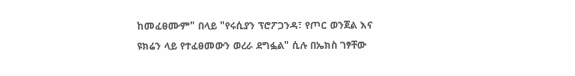ከመፈፀሙም" በላይ "የሩሲያን ፕሮፖጋንዳ፣ የጦር ወንጀል እና ዩክሬን ላይ የተፈፀመውን ወረራ ደግፏል" ሲሉ በኤክስ ገፃቸው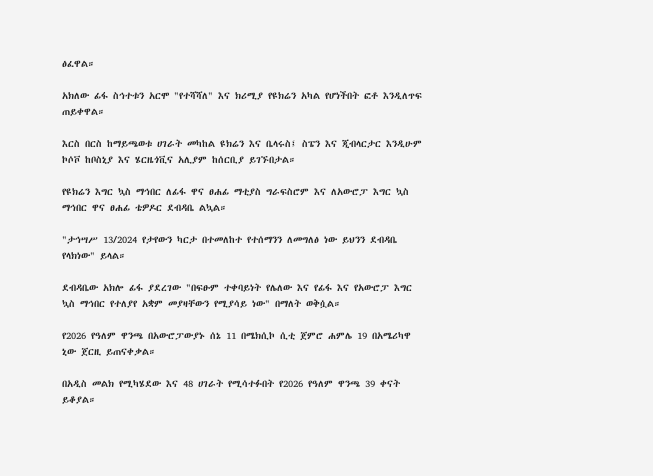ፅፈዋል።

አክለው ፊፋ ስኅተቱን አርሞ "የተሻሻለ" እና ክሪሚያ የዩክሬን አካል የሆነችበት ፎቶ እንዲለጥፍ ጠይቀዋል።

እርስ በርስ ከማይጫወቱ ሀገራት መካከል ዩክሬን እና ቤላሩስ፤ ስፔን እና ጂብላርታር እንዲሁም ኮሶቮ ከቦስኒያ እና ሄርዜጎቪና አሊያም ከሰርቢያ ይገኙበታል።

የዩክሬን እግር ኳስ ማኅበር ለፊፋ ዋና ፀሐፊ ማቲያስ ግራፍስሮም እና ለአውሮፓ እግር ኳስ ማኅበር ዋና ፀሐፊ ቴዎዶር ደብዳቤ ልኳል።

"ታኅሣሥ 13/2024 የታየውን ካርታ በተመለከተ የተሰማንን ለመግለፅ ነው ይህንን ደብዳቤ የላክነው" ይላል።

ደብዳቤው አክሎ ፊፋ ያደረገው "በፍፁም ተቀባይነት የሌለው እና የፊፋ እና የአውሮፓ እግር ኳስ ማኅበር የተለያየ አቋም መያዛቸውን የሚያሳይ ነው" በማለት ወቅሷል።

የ2026 የዓለም ዋንጫ በአውሮፓውያኑ ሰኔ 11 በሜክሲኮ ሲቲ ጀምሮ ሐምሌ 19 በአሜሪካዋ ኒው ጀርዚ ይጠናቀቃል።

በአዲስ መልክ የሚካሄደው እና 48 ሀገራት የሚሳተፉበት የ2026 የዓለም ዋንጫ 39 ቀናት ይቆያል።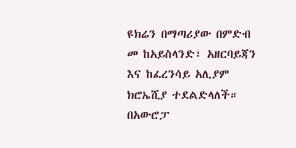ዩክሬን በማጣሪያው በምድብ መ ከአይስላንድ፣ አዘርባይጃን እና ከፈረንሳይ አሊያም ክሮኤሺያ ተደልድላለች። በአውሮፓ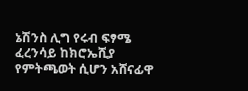ኔሽንስ ሊግ የሩብ ፍፃሜ ፈረንሳይ ከክሮኤሺያ የምትጫወት ሲሆን አሸናፊዋ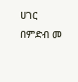ሀገር በምድብ መ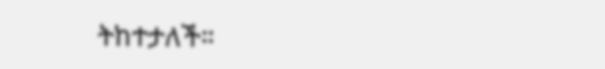ትከተታለች።